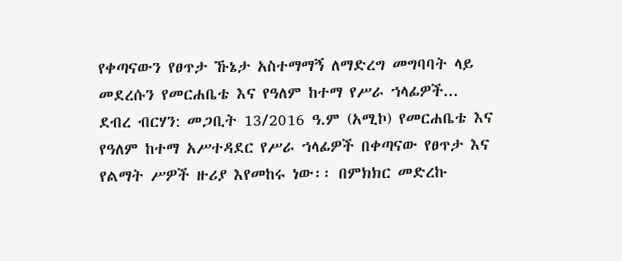የቀጣናውን የፀጥታ ኹኔታ አስተማማኝ ለማድረግ መግባባት ላይ መደረሱን የመርሐቤቴ እና የዓለም ከተማ የሥራ ኀላፊዎች...
ደብረ ብርሃን: መጋቢት 13/2016 ዓ.ም (አሚኮ) የመርሐቤቴ እና የዓለም ከተማ አሥተዳደር የሥራ ኀላፊዎች በቀጣናው የፀጥታ እና የልማት ሥዎች ዙሪያ እየመከሩ ነው፡፡ በምክክር መድረኩ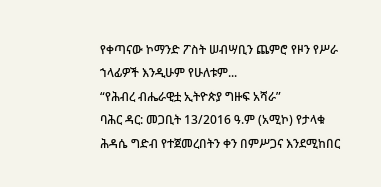የቀጣናው ኮማንድ ፖስት ሠብሣቢን ጨምሮ የዞን የሥራ ኀላፊዎች እንዲሁም የሁለቱም...
“የሕብረ ብሔራዊቷ ኢትዮጵያ ግዙፍ አሻራ”
ባሕር ዳር: መጋቢት 13/2016 ዓ.ም (አሚኮ) የታላቁ ሕዳሴ ግድብ የተጀመረበትን ቀን በምሥጋና እንደሚከበር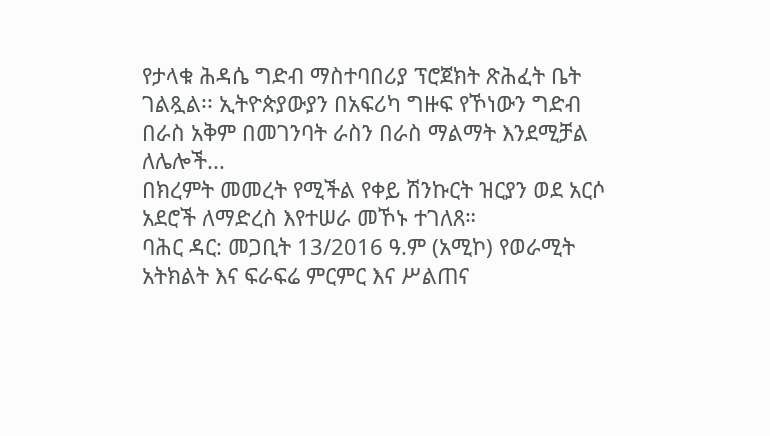የታላቁ ሕዳሴ ግድብ ማስተባበሪያ ፕሮጀክት ጽሕፈት ቤት ገልጿል፡፡ ኢትዮጵያውያን በአፍሪካ ግዙፍ የኾነውን ግድብ በራስ አቅም በመገንባት ራስን በራስ ማልማት እንደሚቻል ለሌሎች...
በክረምት መመረት የሚችል የቀይ ሽንኩርት ዝርያን ወደ አርሶ አደሮች ለማድረስ እየተሠራ መኾኑ ተገለጸ።
ባሕር ዳር: መጋቢት 13/2016 ዓ.ም (አሚኮ) የወራሚት አትክልት እና ፍራፍሬ ምርምር እና ሥልጠና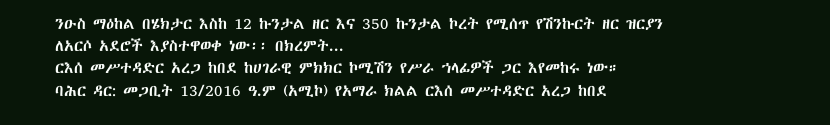ንዑስ ማዕከል በሄክታር እስከ 12 ኩንታል ዘር እና 350 ኩንታል ኮረት የሚሰጥ የሽንኩርት ዘር ዝርያን ለአርሶ አደሮች እያስተዋወቀ ነው፡፡ በክረምት...
ርእሰ መሥተዳድር አረጋ ከበደ ከሀገራዊ ምክክር ኮሚሽን የሥራ ኀላፊዎች ጋር እየመከሩ ነው።
ባሕር ዳር: መጋቢት 13/2016 ዓ.ም (አሚኮ) የአማራ ክልል ርእሰ መሥተዳድር አረጋ ከበደ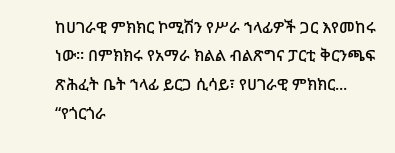ከሀገራዊ ምክክር ኮሚሽን የሥራ ኀላፊዎች ጋር እየመከሩ ነው። በምክክሩ የአማራ ክልል ብልጽግና ፓርቲ ቅርንጫፍ ጽሕፈት ቤት ኀላፊ ይርጋ ሲሳይ፣ የሀገራዊ ምክክር...
“የጎርጎራ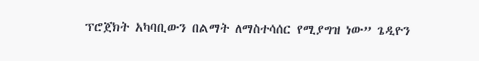ፕሮጀክት አካባቢውን በልማት ለማስተሳሰር የሚያግዝ ነው” ጌዲዮን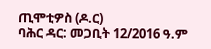ጢሞቲዎስ (ዶ.ር)
ባሕር ዳር: መጋቢት 12/2016 ዓ.ም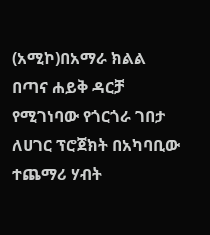(አሚኮ)በአማራ ክልል በጣና ሐይቅ ዳርቻ የሚገነባው የጎርጎራ ገበታ ለሀገር ፕሮጀክት በአካባቢው ተጨማሪ ሃብት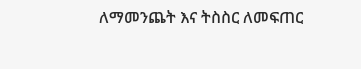ለማመንጨት እና ትስስር ለመፍጠር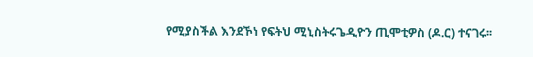የሚያስችል እንደኾነ የፍትህ ሚኒስትሩጌዲዮን ጢሞቲዎስ (ዶ.ር) ተናገሩ፡፡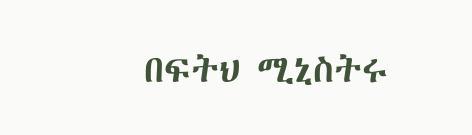በፍትህ ሚኒስትሩ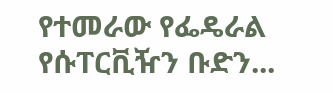የተመራው የፌዴራል የሱፐርቪዥን ቡድን...